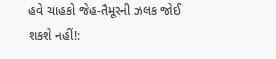હવે ચાહકો જેહ-તૈમૂરની ઝલક જોઈ શકશે નહીં!: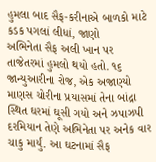હુમલા બાદ સૈફ-કરીનાએ બાળકો માટે કડક પગલાં લીધાં, જાણો
અભિનેતા સૈફ અલી ખાન પર તાજેતરમાં હુમલો થયો હતો. ૧૬ જાન્યુઆરીના રોજ, એક અજાણ્યો માણસ ચોરીના પ્રયાસમાં તેના બાંદ્રા સ્થિત ઘરમાં ઘૂસી ગયો અને ઝપાઝપી દરમિયાન તેણે અભિનેતા પર અનેક વાર ચાકુ માર્યું. આ ઘટનામાં સૈફ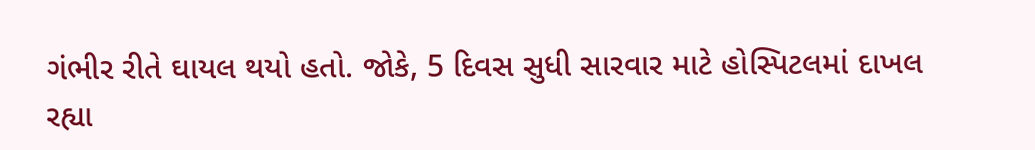ગંભીર રીતે ઘાયલ થયો હતો. જોકે, 5 દિવસ સુધી સારવાર માટે હોસ્પિટલમાં દાખલ રહ્યા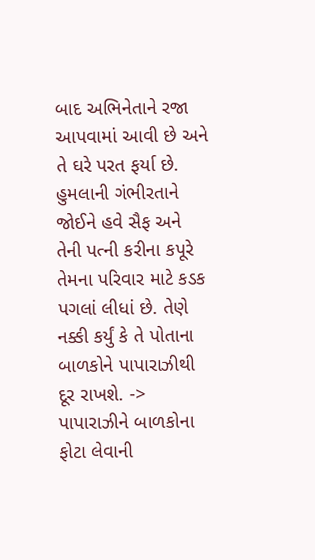બાદ અભિનેતાને રજા આપવામાં આવી છે અને તે ઘરે પરત ફર્યા છે. હુમલાની ગંભીરતાને જોઈને હવે સૈફ અને તેની પત્ની કરીના કપૂરે તેમના પરિવાર માટે કડક પગલાં લીધાં છે. તેણે નક્કી કર્યું કે તે પોતાના બાળકોને પાપારાઝીથી દૂર રાખશે. -> પાપારાઝીને બાળકોના ફોટા લેવાની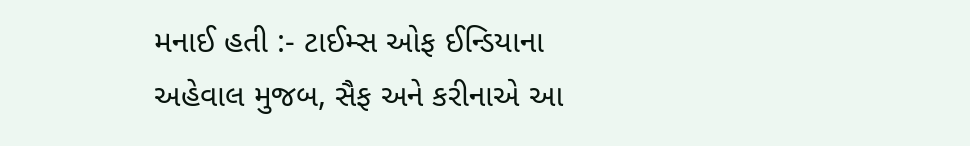મનાઈ હતી :- ટાઈમ્સ ઓફ ઈન્ડિયાના અહેવાલ મુજબ, સૈફ અને કરીનાએ આ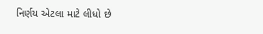નિર્ણય એટલા માટે લીધો છે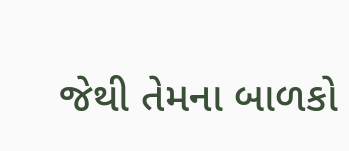જેથી તેમના બાળકો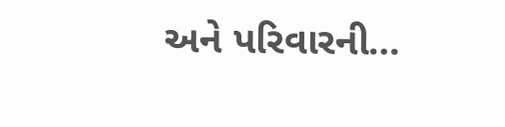અને પરિવારની…